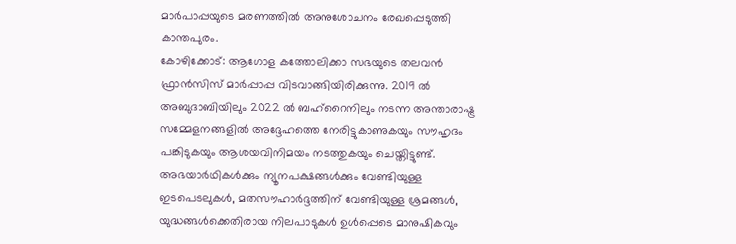മാർപാപ്പയുടെ മരണത്തിൽ അനുശോചനം രേഖപ്പെടുത്തി കാന്തപുരം.
കോഴിക്കോട്: ആഗോള കത്തോലിക്കാ സഭയുടെ തലവൻ ഫ്രാൻസിസ് മാർപ്പാപ്പ വിടവാങ്ങിയിരിക്കുന്നു. 2019 ൽ അബുദാബിയിലും 2022 ൽ ബഹ്റൈനിലും നടന്ന അന്താരാഷ്ട്ര സമ്മേളനങ്ങളിൽ അദ്ദേഹത്തെ നേരിട്ടുകാണുകയും സൗഹൃദം പങ്കിടുകയും ആശയവിനിമയം നടത്തുകയും ചെയ്തിട്ടുണ്ട്.
അഭയാർഥികൾക്കും ന്യൂനപക്ഷങ്ങൾക്കും വേണ്ടിയുള്ള ഇടപെടലുകൾ, മതസൗഹാർദ്ദത്തിന് വേണ്ടിയുള്ള ശ്രമങ്ങൾ, യുദ്ധങ്ങൾക്കെതിരായ നിലപാടുകൾ ഉൾപ്പെടെ മാനുഷികവും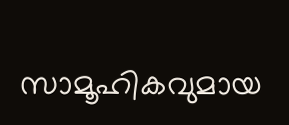സാമൂഹികവുമായ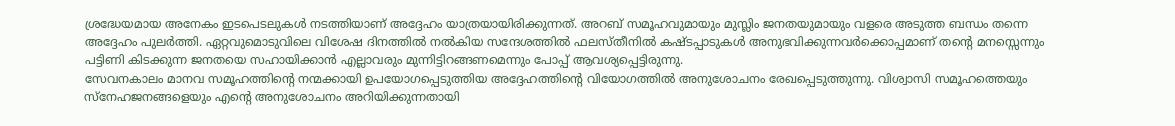ശ്രദ്ധേയമായ അനേകം ഇടപെടലുകൾ നടത്തിയാണ് അദ്ദേഹം യാത്രയായിരിക്കുന്നത്. അറബ് സമൂഹവുമായും മുസ്ലിം ജനതയുമായും വളരെ അടുത്ത ബന്ധം തന്നെ അദ്ദേഹം പുലർത്തി. ഏറ്റവുമൊടുവിലെ വിശേഷ ദിനത്തിൽ നൽകിയ സന്ദേശത്തിൽ ഫലസ്തീനിൽ കഷ്ടപ്പാടുകൾ അനുഭവിക്കുന്നവർക്കൊപ്പമാണ് തൻ്റെ മനസ്സെന്നും പട്ടിണി കിടക്കുന്ന ജനതയെ സഹായിക്കാൻ എല്ലാവരും മുന്നിട്ടിറങ്ങണമെന്നും പോപ്പ് ആവശ്യപ്പെട്ടിരുന്നു.
സേവനകാലം മാനവ സമൂഹത്തിന്റെ നന്മക്കായി ഉപയോഗപ്പെടുത്തിയ അദ്ദേഹത്തിന്റെ വിയോഗത്തിൽ അനുശോചനം രേഖപ്പെടുത്തുന്നു. വിശ്വാസി സമൂഹത്തെയും സ്നേഹജനങ്ങളെയും എന്റെ അനുശോചനം അറിയിക്കുന്നതായി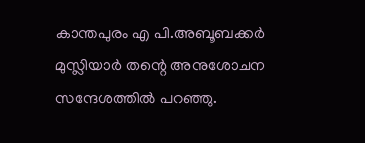കാന്തപുരം എ പി.അബൂബക്കർ മുസ്ലിയാർ തന്റെ അനുശോചന സന്ദേശത്തിൽ പറഞ്ഞു.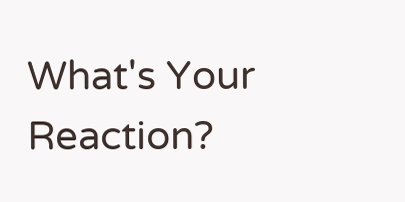What's Your Reaction?